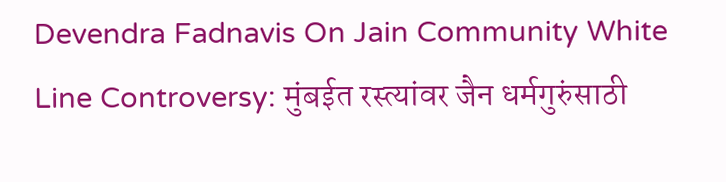Devendra Fadnavis On Jain Community White Line Controversy: मुंबईत रस्त्यांवर जैन धर्मगुरुंसाठी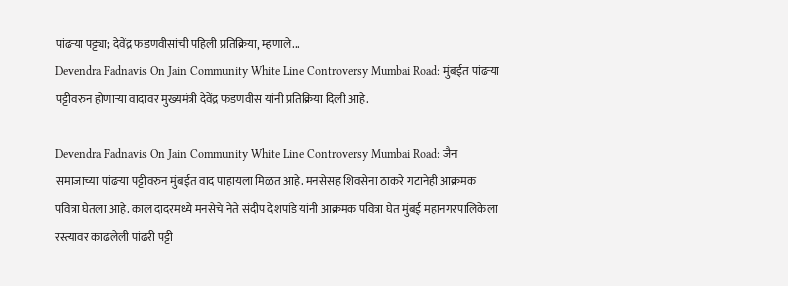पांढऱ्या पट्ट्या; देवेंद्र फडणवीसांची पहिली प्रतिक्रिया, म्हणाले...
Devendra Fadnavis On Jain Community White Line Controversy Mumbai Road: मुंबईत पांढऱ्या पट्टीवरुन होणाऱ्या वादावर मुख्यमंत्री देवेंद्र फडणवीस यांनी प्रतिक्रिया दिली आहे.

Devendra Fadnavis On Jain Community White Line Controversy Mumbai Road: जैन समाजाच्या पांढऱ्या पट्टीवरुन मुंबईत वाद पाहायला मिळत आहे. मनसेसह शिवसेना ठाकरे गटानेही आक्रमक पवित्रा घेतला आहे. काल दादरमध्ये मनसेचे नेते संदीप देशपांडे यांनी आक्रमक पवित्रा घेत मुंबई महानगरपालिकेला रस्त्यावर काढलेली पांढरी पट्टी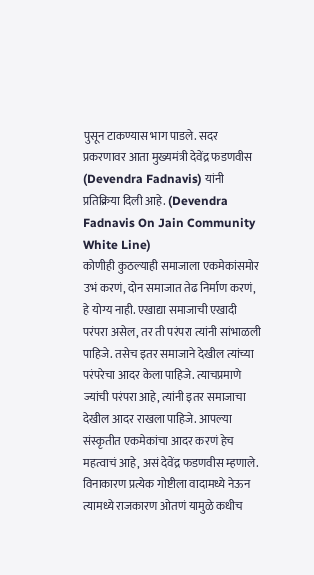पुसून टाकण्यास भाग पाडले. सदर प्रकरणावर आता मुख्यमंत्री देवेंद्र फडणवीस (Devendra Fadnavis) यांनी प्रतिक्रिया दिली आहे. (Devendra Fadnavis On Jain Community White Line)
कोणीही कुठल्याही समाजाला एकमेकांसमोर उभं करणं, दोन समाजात तेढ निर्माण करणं, हे योग्य नाही. एखाद्या समाजाची एखादी परंपरा असेल, तर ती परंपरा त्यांनी सांभाळली पाहिजे. तसेच इतर समाजाने देखील त्यांच्या परंपरेचा आदर केला पाहिजे. त्याचप्रमाणे ज्यांची परंपरा आहे, त्यांनी इतर समाजाचा देखील आदर राखला पाहिजे. आपल्या संस्कृतीत एकमेकांचा आदर करणं हेच महत्वाचं आहे, असं देवेंद्र फडणवीस म्हणाले. विनाकारण प्रत्येक गोष्टीला वादामध्ये नेऊन त्यामध्ये राजकारण ओतणं यामुळे कधीच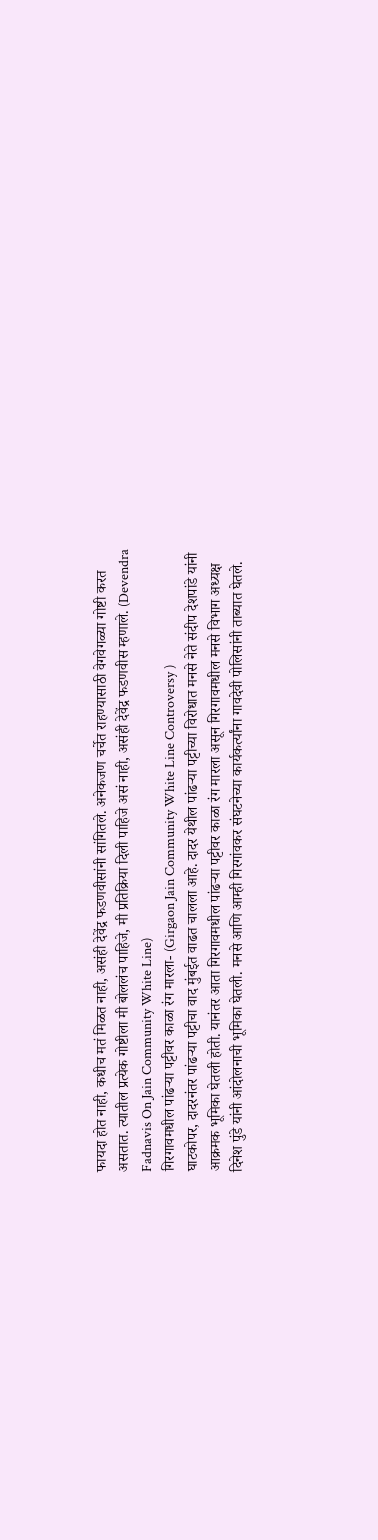फायदा होत नाही, कधीच मतं मिळत नाही, असंही देवेंद्र फडणवीसांनी सांगितले. अनेकजण चर्चेत राहण्यासाठी वेगवेगळ्या गोष्टी करत असतात. त्यातील प्रत्येक गोष्टीला मी बोललंच पाहिजे, मी प्रतिक्रिया दिली पाहिजे असं नाही, असंही देवेंद्र फडणवीस म्हणाले. (Devendra Fadnavis On Jain Community White Line)
गिरगावमधील पांढऱ्या पट्टीवर काळा रंग मारला- (Girgaon Jain Community White Line Controversy )
घाटकोपर, दादरनंतर पांढऱ्या पट्टीचा वाद मुंबईत वाढत चालला आहे. दादर येथील पांढऱ्या पट्टीच्या विरोधात मनसे नेते संदीप देशपांडे यांनी आक्रमक भूमिका घेतली होती. यानंतर आता गिरगावमधील पांढऱ्या पट्टीवर काळा रंग मारला असून गिरगावमधील मनसे विभाग अध्यक्ष दिनेश पुंडे यांनी आंदोलनाची भूमिका घेतली. मनसे आणि आम्ही गिरगांवकर संघटनेच्या कार्यकर्त्यांना गावदेवी पोलिसांनी ताब्यात घेतले.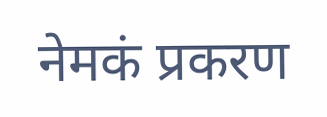नेमकं प्रकरण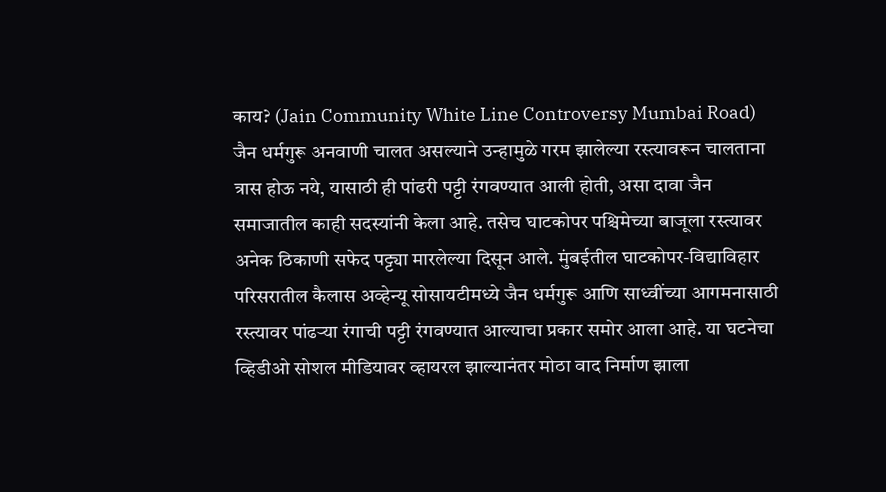काय? (Jain Community White Line Controversy Mumbai Road)
जैन धर्मगुरू अनवाणी चालत असल्याने उन्हामुळे गरम झालेल्या रस्त्यावरून चालताना त्रास होऊ नये, यासाठी ही पांढरी पट्टी रंगवण्यात आली होती, असा दावा जैन समाजातील काही सदस्यांनी केला आहे. तसेच घाटकोपर पश्चिमेच्या बाजूला रस्त्यावर अनेक ठिकाणी सफेद पट्ट्या मारलेल्या दिसून आले. मुंबईतील घाटकोपर-विद्याविहार परिसरातील कैलास अव्हेन्यू सोसायटीमध्ये जैन धर्मगुरू आणि साध्वींच्या आगमनासाठी रस्त्यावर पांढऱ्या रंगाची पट्टी रंगवण्यात आल्याचा प्रकार समोर आला आहे. या घटनेचा व्हिडीओ सोशल मीडियावर व्हायरल झाल्यानंतर मोठा वाद निर्माण झाला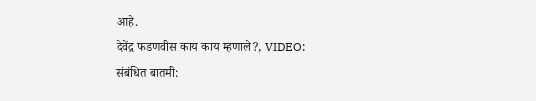आहे.
देवेंद्र फडणवीस काय काय म्हणाले?, VIDEO:
संबंधित बातमी: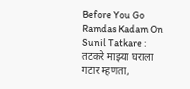Before You Go
Ramdas Kadam On Sunil Tatkare : तटकरे माझ्या घराला गटार म्हणता,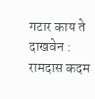गटार काय ते दाखवेन : रामदास कदम